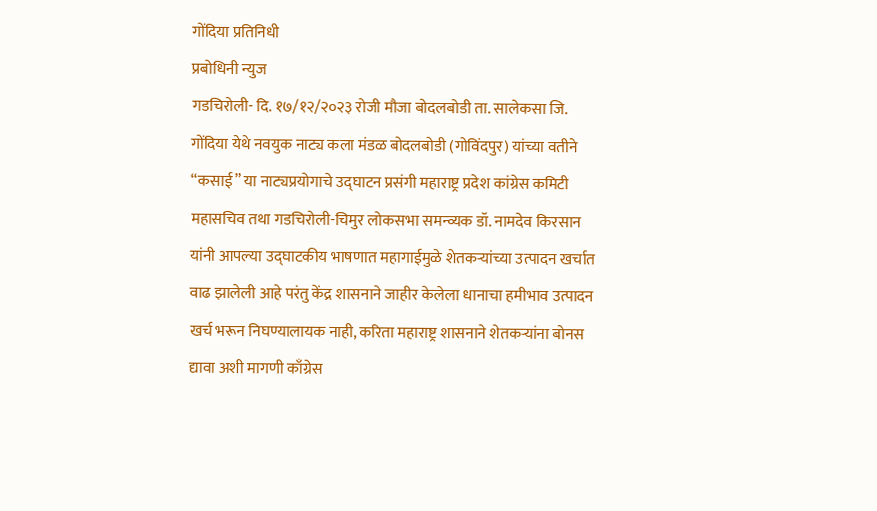गोंदिया प्रतिनिधी
प्रबोधिनी न्युज
गडचिरोली- दि. १७/१२/२०२३ रोजी मौजा बोदलबोडी ता. सालेकसा जि. गोंदिया येथे नवयुक नाट्य कला मंडळ बोदलबोडी (गोविंदपुर) यांच्या वतीने “कसाई” या नाट्यप्रयोगाचे उद्घाटन प्रसंगी महाराष्ट्र प्रदेश कांग्रेस कमिटी महासचिव तथा गडचिरोली-चिमुर लोकसभा समन्व्यक डॉ. नामदेव किरसान यांनी आपल्या उद्घाटकीय भाषणात महागाईमुळे शेतकऱ्यांच्या उत्पादन खर्चात वाढ झालेली आहे परंतु केंद्र शासनाने जाहीर केलेला धानाचा हमीभाव उत्पादन खर्च भरून निघण्यालायक नाही, करिता महाराष्ट्र शासनाने शेतकऱ्यांना बोनस द्यावा अशी मागणी काँग्रेस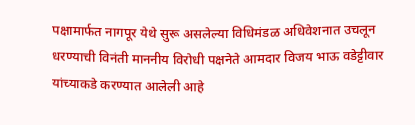पक्षामार्फत नागपूर येथे सुरू असलेल्या विधिमंडळ अधिवेशनात उचलून धरण्याची विनंती माननीय विरोधी पक्षनेते आमदार विजय भाऊ वडेट्टीवार यांच्याकडे करण्यात आलेली आहे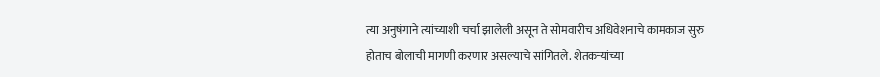त्या अनुषंगाने त्यांच्याशी चर्चा झालेली असून ते सोमवारीच अधिवेशनाचे कामकाज सुरु होताच बोलाची मागणी करणार असल्याचे सांगितले. शेतकऱ्यांच्या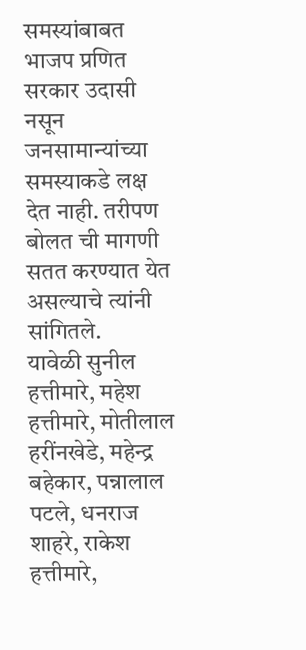समस्यांबाबत भाजप प्रणित सरकार उदासी नसून जनसामान्यांच्या समस्याकडे लक्ष देत नाही. तरीपण बोलत ची मागणी सतत करण्यात येत असल्याचे त्यांनी सांगितले.
यावेळी सुनील हत्तीमारे, महेश हत्तीमारे, मोतीलाल हरींनखेडे, महेन्द्र बहेकार, पन्नालाल पटले, धनराज शाहरे, राकेश हत्तीमारे,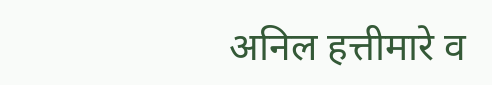अनिल हत्तीमारे व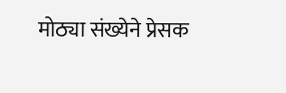मोठ्या संख्येने प्रेसक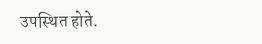उपस्थित होते.